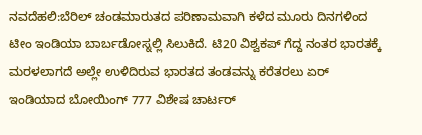ನವದೆಹಲಿ:ಬೆರಿಲ್ ಚಂಡಮಾರುತದ ಪರಿಣಾಮವಾಗಿ ಕಳೆದ ಮೂರು ದಿನಗಳಿಂದ ಟೀಂ ಇಂಡಿಯಾ ಬಾರ್ಬಡೋಸ್ನಲ್ಲಿ ಸಿಲುಕಿದೆ. ಟಿ20 ವಿಶ್ವಕಪ್ ಗೆದ್ದ ನಂತರ ಭಾರತಕ್ಕೆ ಮರಳಲಾಗದೆ ಅಲ್ಲೇ ಉಳಿದಿರುವ ಭಾರತದ ತಂಡವನ್ನು ಕರೆತರಲು ಏರ್ ಇಂಡಿಯಾದ ಬೋಯಿಂಗ್ 777 ವಿಶೇಷ ಚಾರ್ಟರ್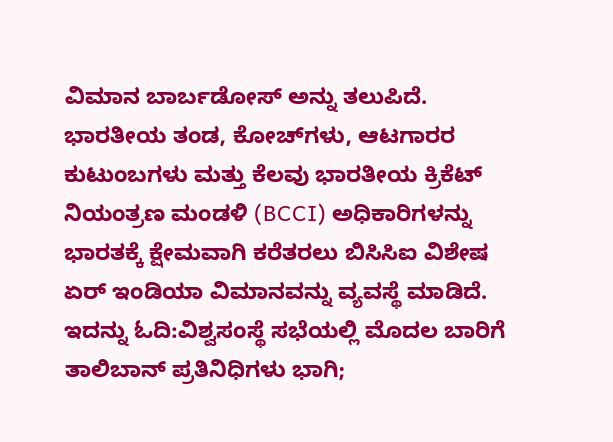ವಿಮಾನ ಬಾರ್ಬಡೋಸ್ ಅನ್ನು ತಲುಪಿದೆ. ಭಾರತೀಯ ತಂಡ, ಕೋಚ್‌ಗಳು, ಆಟಗಾರರ ಕುಟುಂಬಗಳು ಮತ್ತು ಕೆಲವು ಭಾರತೀಯ ಕ್ರಿಕೆಟ್ ನಿಯಂತ್ರಣ ಮಂಡಳಿ (BCCI) ಅಧಿಕಾರಿಗಳನ್ನು ಭಾರತಕ್ಕೆ ಕ್ಷೇಮವಾಗಿ ಕರೆತರಲು ಬಿಸಿಸಿಐ ವಿಶೇಷ ಏರ್ ಇಂಡಿಯಾ ವಿಮಾನವನ್ನು ವ್ಯವಸ್ಥೆ ಮಾಡಿದೆ.
ಇದನ್ನು ಓದಿ:ವಿಶ್ವಸಂಸ್ಥೆ ಸಭೆಯಲ್ಲಿ ಮೊದಲ ಬಾರಿಗೆ ತಾಲಿಬಾನ್ ಪ್ರತಿನಿಧಿಗಳು ಭಾಗಿ;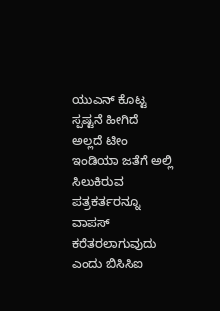ಯುಎನ್ ಕೊಟ್ಟ ಸ್ಪಷ್ಟನೆ ಹೀಗಿದೆ
ಅಲ್ಲದೆ ಟೀಂ ಇಂಡಿಯಾ ಜತೆಗೆ ಅಲ್ಲಿ ಸಿಲುಕಿರುವ ಪತ್ರಕರ್ತರನ್ನೂ ವಾಪಸ್ ಕರೆತರಲಾಗುವುದು ಎಂದು ಬಿಸಿಸಿಐ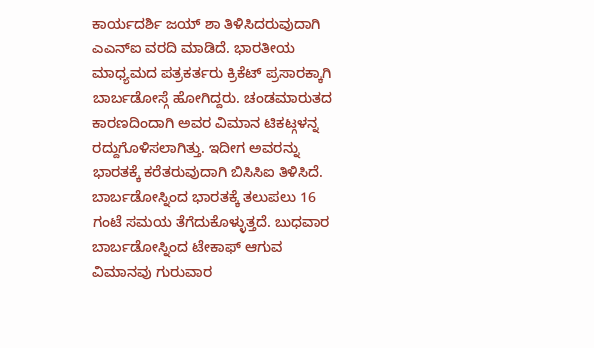ಕಾರ್ಯದರ್ಶಿ ಜಯ್ ಶಾ ತಿಳಿಸಿದರುವುದಾಗಿ ಎಎನ್ಐ ವರದಿ ಮಾಡಿದೆ. ಭಾರತೀಯ ಮಾಧ್ಯಮದ ಪತ್ರಕರ್ತರು ಕ್ರಿಕೆಟ್ ಪ್ರಸಾರಕ್ಕಾಗಿ ಬಾರ್ಬಡೋಸ್ಗೆ ಹೋಗಿದ್ದರು. ಚಂಡಮಾರುತದ ಕಾರಣದಿಂದಾಗಿ ಅವರ ವಿಮಾನ ಟಿಕಟ್ಗಳನ್ನ ರದ್ದುಗೊಳಿಸಲಾಗಿತ್ತು. ಇದೀಗ ಅವರನ್ನು ಭಾರತಕ್ಕೆ ಕರೆತರುವುದಾಗಿ ಬಿಸಿಸಿಐ ತಿಳಿಸಿದೆ. ಬಾರ್ಬಡೋಸ್ನಿಂದ ಭಾರತಕ್ಕೆ ತಲುಪಲು 16 ಗಂಟೆ ಸಮಯ ತೆಗೆದುಕೊಳ್ಳುತ್ತದೆ. ಬುಧವಾರ ಬಾರ್ಬಡೋಸ್ನಿಂದ ಟೇಕಾಫ್ ಆಗುವ ವಿಮಾನವು ಗುರುವಾರ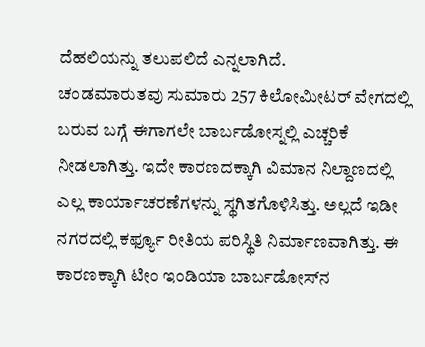ದೆಹಲಿಯನ್ನು ತಲುಪಲಿದೆ ಎನ್ನಲಾಗಿದೆ.
ಚಂಡಮಾರುತವು ಸುಮಾರು 257 ಕಿಲೋಮೀಟರ್ ವೇಗದಲ್ಲಿ ಬರುವ ಬಗ್ಗೆ ಈಗಾಗಲೇ ಬಾರ್ಬಡೋಸ್ನಲ್ಲಿ ಎಚ್ಚರಿಕೆ ನೀಡಲಾಗಿತ್ತು. ಇದೇ ಕಾರಣದಕ್ಕಾಗಿ ವಿಮಾನ ನಿಲ್ದಾಣದಲ್ಲಿ ಎಲ್ಲ ಕಾರ್ಯಾಚರಣೆಗಳನ್ನು ಸ್ಥಗಿತಗೊಳಿಸಿತ್ತು. ಅಲ್ಲದೆ ಇಡೀ ನಗರದಲ್ಲಿ ಕರ್ಫ್ಯೂ ರೀತಿಯ ಪರಿಸ್ಥಿತಿ ನಿರ್ಮಾಣವಾಗಿತ್ತು. ಈ ಕಾರಣಕ್ಕಾಗಿ ಟೀಂ ಇಂಡಿಯಾ ಬಾರ್ಬಡೋಸ್‌ನ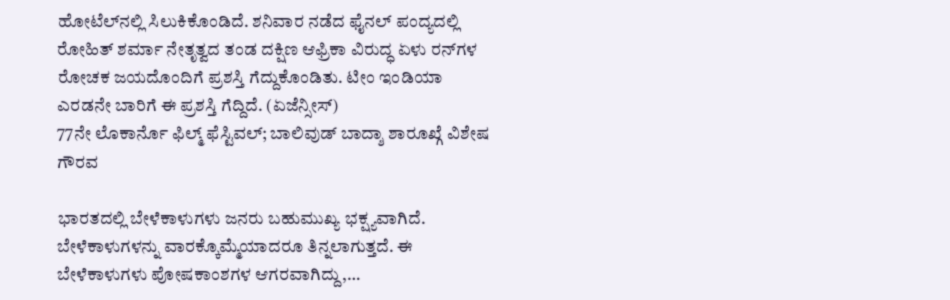ಹೋಟೆಲ್‌ನಲ್ಲಿ ಸಿಲುಕಿಕೊಂಡಿದೆ. ಶನಿವಾರ ನಡೆದ ಫೈನಲ್ ಪಂದ್ಯದಲ್ಲಿ ರೋಹಿತ್ ಶರ್ಮಾ ನೇತೃತ್ವದ ತಂಡ ದಕ್ಷಿಣ ಆಫ್ರಿಕಾ ವಿರುದ್ಧ ಏಳು ರನ್‌ಗಳ ರೋಚಕ ಜಯದೊಂದಿಗೆ ಪ್ರಶಸ್ತಿ ಗೆದ್ದುಕೊಂಡಿತು. ಟೀಂ ಇಂಡಿಯಾ ಎರಡನೇ ಬಾರಿಗೆ ಈ ಪ್ರಶಸ್ತಿ ಗೆದ್ದಿದೆ. (ಏಜೆನ್ಸೀಸ್)
77ನೇ ಲೊಕಾರ್ನೊ ಫಿಲ್ಮ್ ಫೆಸ್ಟಿವಲ್; ಬಾಲಿವುಡ್ ಬಾದ್ಶಾ ಶಾರೂಖ್ಗೆ ವಿಶೇಷ ಗೌರವ

ಭಾರತದಲ್ಲಿ ಬೇಳೆಕಾಳುಗಳು ಜನರು ಬಹುಮುಖ್ಯ ಭಕ್ಷ್ಯವಾಗಿದೆ. ಬೇಳೆಕಾಳುಗಳನ್ನು ವಾರಕ್ಕೊಮ್ಮೆಯಾದರೂ ತಿನ್ನಲಾಗುತ್ತದೆ. ಈ ಬೇಳೆಕಾಳುಗಳು ಪೋಷಕಾಂಶಗಳ ಆಗರವಾಗಿದ್ದು,…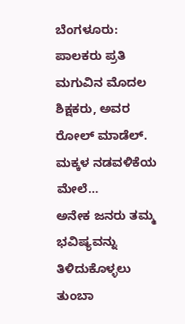ಬೆಂಗಳೂರು:  ಪಾಲಕರು ಪ್ರತಿ ಮಗುವಿನ ಮೊದಲ ಶಿಕ್ಷಕರು, ಅವರ ರೋಲ್ ಮಾಡೆಲ್. ಮಕ್ಕಳ ನಡವಳಿಕೆಯ ಮೇಲೆ…
ಅನೇಕ ಜನರು ತಮ್ಮ ಭವಿಷ್ಯವನ್ನು ತಿಳಿದುಕೊಳ್ಳಲು ತುಂಬಾ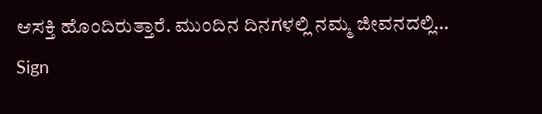ಆಸಕ್ತಿ ಹೊಂದಿರುತ್ತಾರೆ. ಮುಂದಿನ ದಿನಗಳಲ್ಲಿ ನಮ್ಮ ಜೀವನದಲ್ಲಿ…
Sign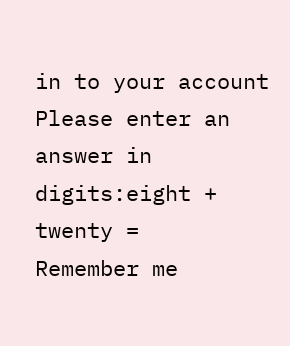in to your account
Please enter an answer in digits:eight + twenty =
Remember me